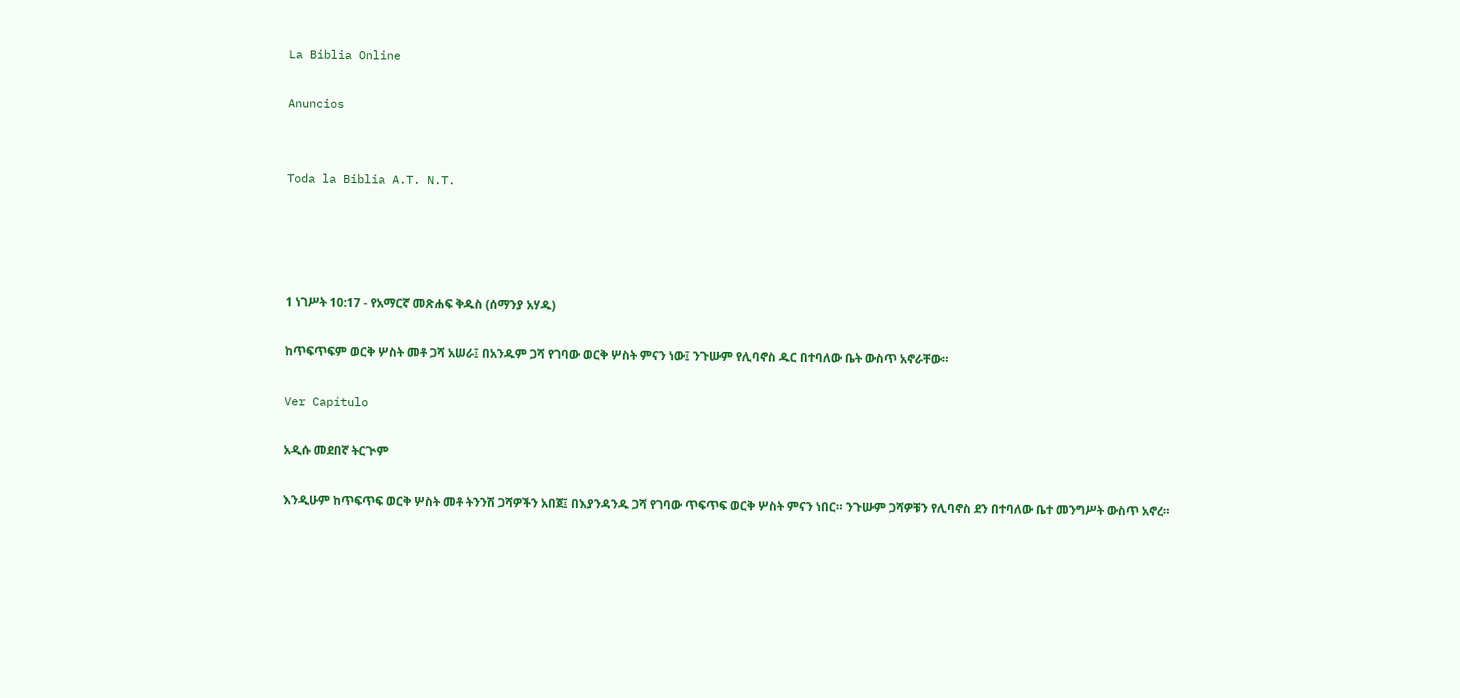La Biblia Online

Anuncios


Toda la Biblia A.T. N.T.




1 ነገሥት 10:17 - የአማርኛ መጽሐፍ ቅዱስ (ሰማንያ አሃዱ)

ከጥፍጥፍም ወርቅ ሦስት መቶ ጋሻ አሠራ፤ በአንዱም ጋሻ የገባው ወርቅ ሦስት ምናን ነው፤ ንጉሡም የሊባኖስ ዱር በተባለው ቤት ውስጥ አኖራቸው።

Ver Capítulo

አዲሱ መደበኛ ትርጒም

እንዲሁም ከጥፍጥፍ ወርቅ ሦስት መቶ ትንንሽ ጋሻዎችን አበጀ፤ በእያንዳንዱ ጋሻ የገባው ጥፍጥፍ ወርቅ ሦስት ምናን ነበር። ንጉሡም ጋሻዎቹን የሊባኖስ ደን በተባለው ቤተ መንግሥት ውስጥ አኖረ።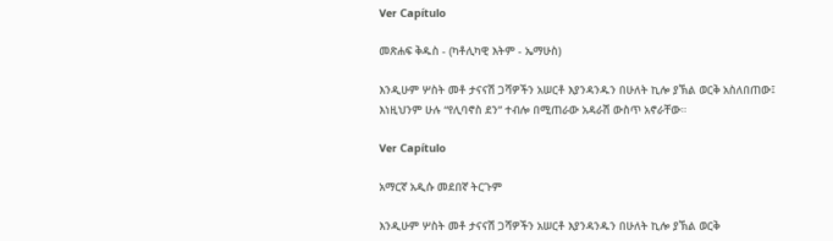Ver Capítulo

መጽሐፍ ቅዱስ - (ካቶሊካዊ እትም - ኤማሁስ)

እንዲሁም ሦስት መቶ ታናናሽ ጋሻዎችን አሠርቶ እያንዳንዱን በሁለት ኪሎ ያኽል ወርቅ አስለበጠው፤ እነዚህንም ሁሉ “የሊባኖስ ደን” ተብሎ በሚጠራው አዳራሽ ውስጥ አኖራቸው።

Ver Capítulo

አማርኛ አዲሱ መደበኛ ትርጉም

እንዲሁም ሦስት መቶ ታናናሽ ጋሻዎችን አሠርቶ እያንዳንዱን በሁለት ኪሎ ያኽል ወርቅ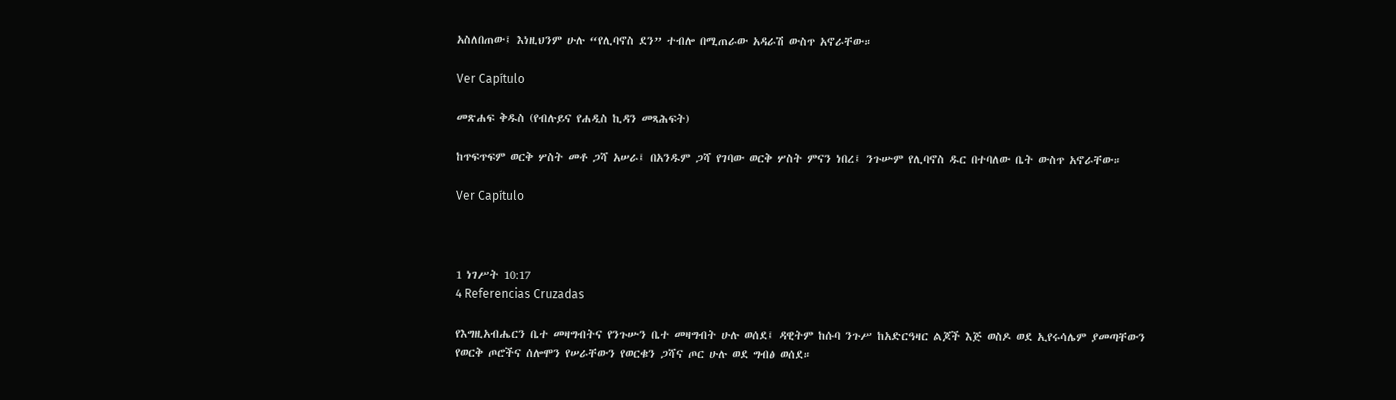አስለበጠው፤ እነዚህንም ሁሉ “የሊባኖስ ደን” ተብሎ በሚጠራው አዳራሽ ውስጥ አኖራቸው።

Ver Capítulo

መጽሐፍ ቅዱስ (የብሉይና የሐዲስ ኪዳን መጻሕፍት)

ከጥፍጥፍም ወርቅ ሦስት መቶ ጋሻ አሠራ፤ በአንዱም ጋሻ የገባው ወርቅ ሦስት ምናን ነበረ፤ ንጉሡም የሊባኖስ ዱር በተባለው ቤት ውስጥ አኖራቸው።

Ver Capítulo



1 ነገሥት 10:17
4 Referencias Cruzadas

የእግዚአብሔርን ቤተ መዛግብትና የንጉሡን ቤተ መዛግብት ሁሉ ወሰደ፤ ዳዊትም ከሱባ ንጉሥ ከአድርዓዛር ልጆች እጅ ወስዶ ወደ ኢየሩሳሌም ያመጣቸውን የወርቅ ጦሮችና ሰሎሞን የሠራቸውን የወርቁን ጋሻና ጦር ሁሉ ወደ ግብፅ ወሰደ።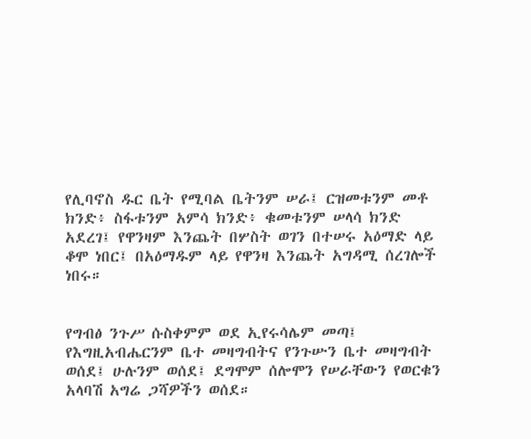የሊባኖስ ዱር ቤት የሚባል ቤትንም ሠራ፤ ርዝመቱንም መቶ ክንድ፥ ስፋቱንም አምሳ ክንድ፥ ቁመቱንም ሠላሳ ክንድ አደረገ፤ የዋንዛም እንጨት በሦስት ወገን በተሠሩ አዕማድ ላይ ቆሞ ነበር፤ በአዕማዱም ላይ የዋንዛ እንጨት አግዳሚ ሰረገሎች ነበሩ።


የግብፅ ንጉሥ ሱስቀምም ወደ ኢየሩሳሌም መጣ፤ የእግዚአብሔርንም ቤተ መዛግብትና የንጉሡን ቤተ መዛግብት ወሰደ፤ ሁሉንም ወሰደ፤ ደግሞም ሰሎሞን የሠራቸውን የወርቁን አላባሽ አግሬ ጋሻዎችን ወሰደ።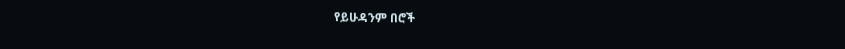የይሁዳንም በሮች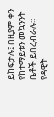ይከፍታሉ፤ በዚያም ቀን የከተማይቱን መኳንንት ቤቶች ይበረብራሉ። የዳዊት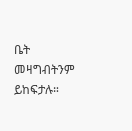ቤት መዛግብትንም ይከፍታሉ።